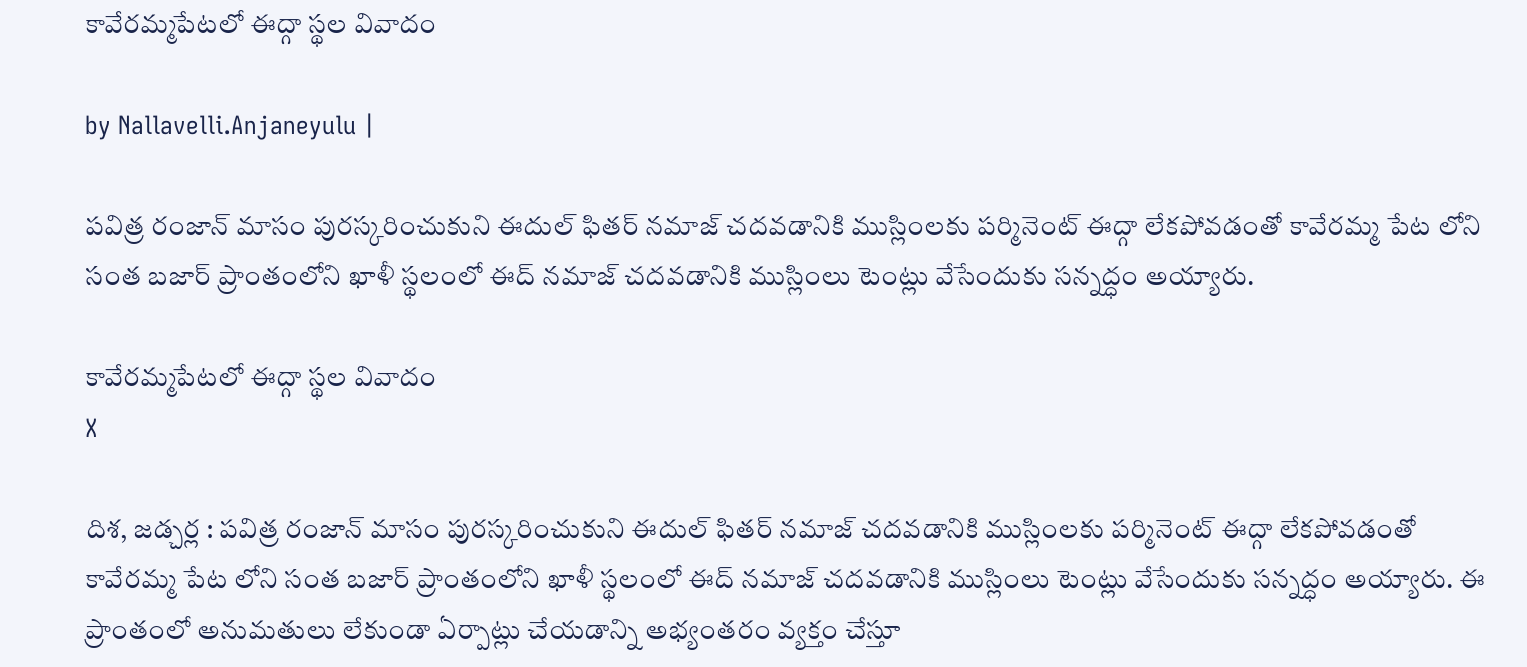కావేరమ్మపేటలో ఈద్గా స్థల వివాదం

by Nallavelli.Anjaneyulu |

పవిత్ర రంజాన్ మాసం పురస్కరించుకుని ఈదుల్ ఫితర్ నమాజ్ చదవడానికి ముస్లింలకు పర్మినెంట్ ఈద్గా లేకపోవడంతో కావేరమ్మ పేట లోని సంత బజార్ ప్రాంతంలోని ఖాళీ స్థ‌లంలో ఈద్ నమాజ్ చదవడానికి ముస్లింలు టెంట్లు వేసేందుకు సన్నద్ధం అయ్యారు.

కావేరమ్మపేటలో ఈద్గా స్థల వివాదం
X

దిశ, జడ్చర్ల : పవిత్ర రంజాన్ మాసం పురస్కరించుకుని ఈదుల్ ఫితర్ నమాజ్ చదవడానికి ముస్లింలకు పర్మినెంట్ ఈద్గా లేకపోవడంతో కావేరమ్మ పేట లోని సంత బజార్ ప్రాంతంలోని ఖాళీ స్థ‌లంలో ఈద్ నమాజ్ చదవడానికి ముస్లింలు టెంట్లు వేసేందుకు సన్నద్ధం అయ్యారు. ఈ ప్రాంతంలో అనుమతులు లేకుండా ఏర్పాట్లు చేయడాన్ని అభ్యంతరం వ్యక్తం చేస్తూ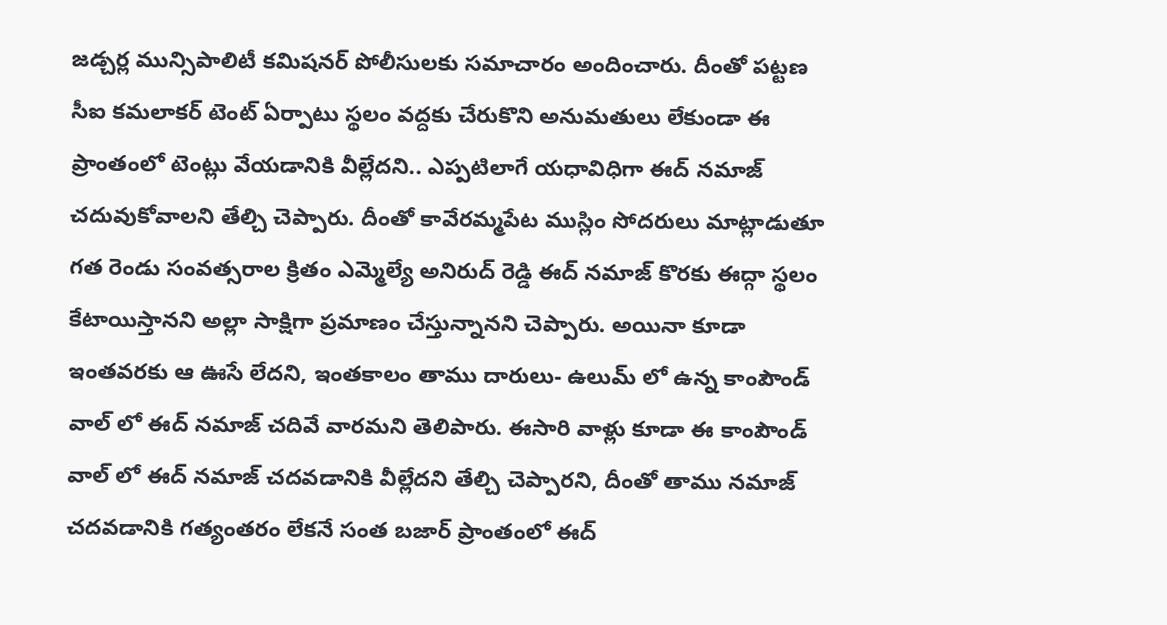జడ్చర్ల మున్సిపాలిటీ కమిషనర్ పోలీసులకు సమాచారం అందించారు. దీంతో పట్టణ సీఐ కమలాకర్ టెంట్ ఏర్పాటు స్థలం వద్దకు చేరుకొని అనుమతులు లేకుండా ఈ ప్రాంతంలో టెంట్లు వేయడానికి వీల్లేదని.. ఎప్పటిలాగే యధావిధిగా ఈద్ నమాజ్ చదువుకోవాలని తేల్చి చెప్పారు. దీంతో కావేరమ్మపేట ముస్లిం సోద‌రులు మాట్లాడుతూ గత రెండు సంవత్సరాల క్రితం ఎమ్మెల్యే అనిరుద్ రెడ్డి ఈద్ నమాజ్ కొరకు ఈద్గా స్థలం కేటాయిస్తానని అల్లా సాక్షిగా ప్రమాణం చేస్తున్నానని చెప్పారు. అయినా కూడా ఇంతవరకు ఆ ఊసే లేదని, ఇంతకాలం తాము దారులు- ఉలుమ్ లో ఉన్న కాంపౌండ్ వాల్ లో ఈద్ నమాజ్ చదివే వారమని తెలిపారు. ఈసారి వాళ్లు కూడా ఈ కాంపౌండ్ వాల్ లో ఈద్ నమాజ్ చదవడానికి వీల్లేదని తేల్చి చెప్పారని, దీంతో తాము నమాజ్ చదవడానికి గత్యంతరం లేకనే సంత బజార్ ప్రాంతంలో ఈద్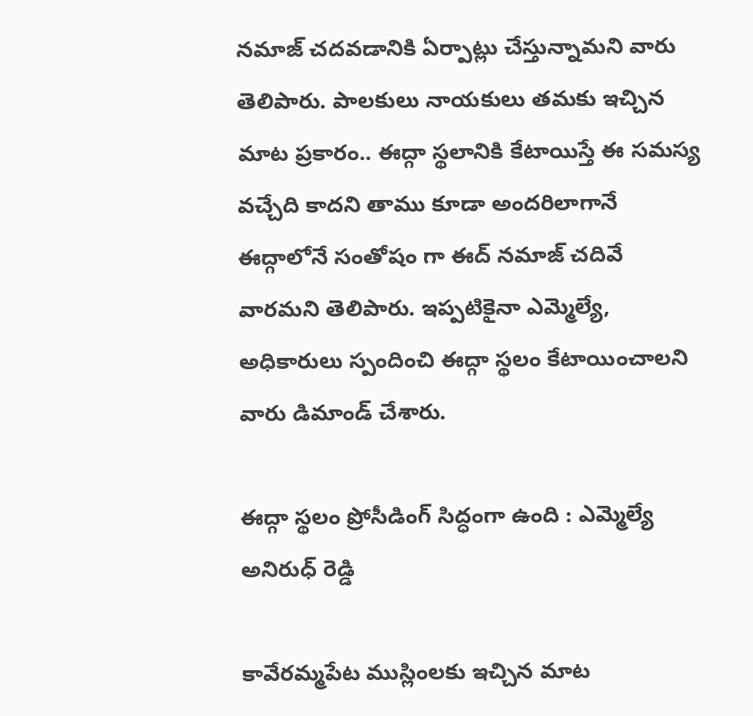నమాజ్ చదవడానికి ఏర్పాట్లు చేస్తున్నామని వారు తెలిపారు. పాలకులు నాయకులు తమకు ఇచ్చిన మాట ప్రకారం.. ఈద్గా స్థలానికి కేటాయిస్తే ఈ సమస్య వచ్చేది కాదని తాము కూడా అందరిలాగానే ఈద్గాలోనే సంతోషం గా ఈద్ నమాజ్ చదివే వారమని తెలిపారు. ఇప్పటికైనా ఎమ్మెల్యే, అధికారులు స్పందించి ఈద్గా స్థలం కేటాయించాలని వారు డిమాండ్ చేశారు.

ఈద్గా స్థ‌లం ప్రోసీడింగ్ సిద్ధంగా ఉంది : ఎమ్మెల్యే అనిరుధ్ రెడ్డి

కావేర‌మ్మ‌పేట ముస్లింల‌కు ఇచ్చిన మాట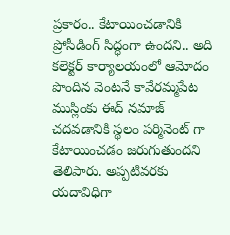ప్ర‌కారం.. కేటాయించ‌డానికి ప్రోసీడింగ్ సిద్ధంగా ఉంద‌ని.. అది క‌లెక్ట‌ర్ కార్యాల‌యంలో ఆమోదం పొందిన వెంట‌నే కావేర‌మ్మ‌పేట ముస్లింకు ఈద్ న‌మాజ్ చ‌ద‌వ‌డానికి స్థలం ప‌ర్మినెంట్ గా కేటాయించ‌డం జ‌రుగుతుంద‌ని తెలిపారు. అప్ప‌టివ‌ర‌కు య‌దావిధిగా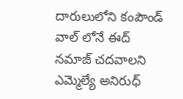దారులులోని కంపౌండ్ వాల్ లోనే ఈద్ న‌మాజ్ చ‌ద‌వాల‌ని ఎమ్మెల్యే అనిరుధ్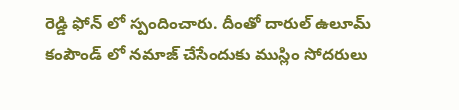రెడ్డి ఫోన్ లో స్పందించారు. దీంతో దారుల్ ఉలూమ్ కంపౌండ్ లో న‌మాజ్ చేసేందుకు ముస్లిం సోద‌రులు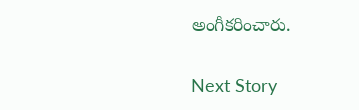అంగీక‌రించారు.

Next Story